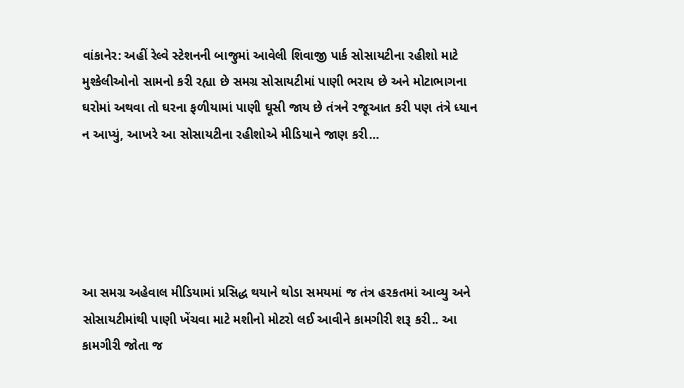વાંકાનેર: અહીં રેલ્વે સ્ટેશનની બાજુમાં આવેલી શિવાજી પાર્ક સોસાયટીના રહીશો માટે મુશ્કેલીઓનો સામનો કરી રહ્યા છે સમગ્ર સોસાયટીમાં પાણી ભરાય છે અને મોટાભાગના ઘરોમાં અથવા તો ઘરના ફળીયામાં પાણી ઘૂસી જાય છે તંત્રને રજૂઆત કરી પણ તંત્રે ધ્યાન ન આપ્યું, આખરે આ સોસાયટીના રહીશોએ મીડિયાને જાણ કરી…





આ સમગ્ર અહેવાલ મીડિયામાં પ્રસિદ્ધ થયાને થોડા સમયમાં જ તંત્ર હરકતમાં આવ્યુ અને સોસાયટીમાંથી પાણી ખેંચવા માટે મશીનો મોટરો લઈ આવીને કામગીરી શરૂ કરી.. આ કામગીરી જોતા જ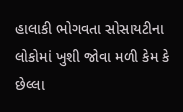હાલાકી ભોગવતા સોસાયટીના લોકોમાં ખુશી જોવા મળી કેમ કે છેલ્લા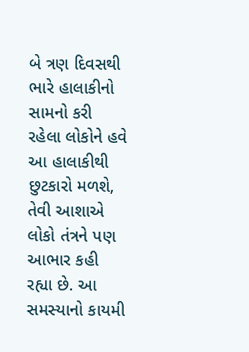બે ત્રણ દિવસથી ભારે હાલાકીનો સામનો કરી રહેલા લોકોને હવે આ હાલાકીથી છુટકારો મળશે, તેવી આશાએ લોકો તંત્રને પણ આભાર કહી રહ્યા છે. આ સમસ્યાનો કાયમી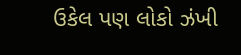ઉકેલ પણ લોકો ઝંખી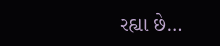રહ્યા છે…